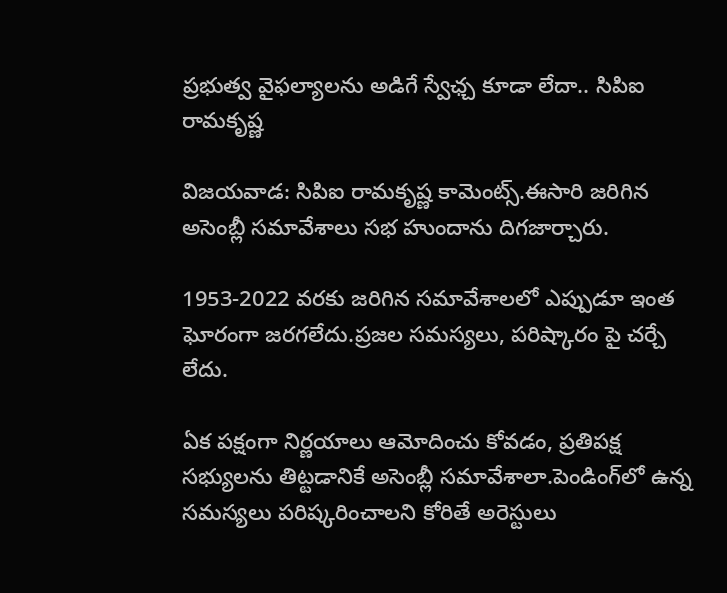ప్రభుత్వ వైఫల్యాలను అడిగే స్వేఛ్చ కూడా లేదా.. సిపిఐ రామకృష్ణ

విజయవాడ: సిపిఐ రామకృష్ణ కామెంట్స్.ఈసారి జరిగిన అసెంబ్లీ సమావేశాలు సభ హుందాను దిగజార్చారు.

1953-2022 వరకు జరిగిన సమావేశాలలో ఎప్పుడూ ఇంత ఘోరంగా జరగలేదు.ప్రజల సమస్యలు, పరిష్కారం పై చర్చే లేదు.

ఏక పక్షంగా నిర్ణయాలు ఆమోదించు కోవడం, ప్రతిపక్ష సభ్యులను తిట్టడానికే అసెంబ్లీ సమావేశాలా.పెండింగ్‌లో ఉన్న సమస్యలు పరిష్కరించాలని కోరితే అరెస్టులు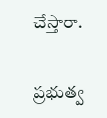చేస్తారా.

ప్రభుత్వ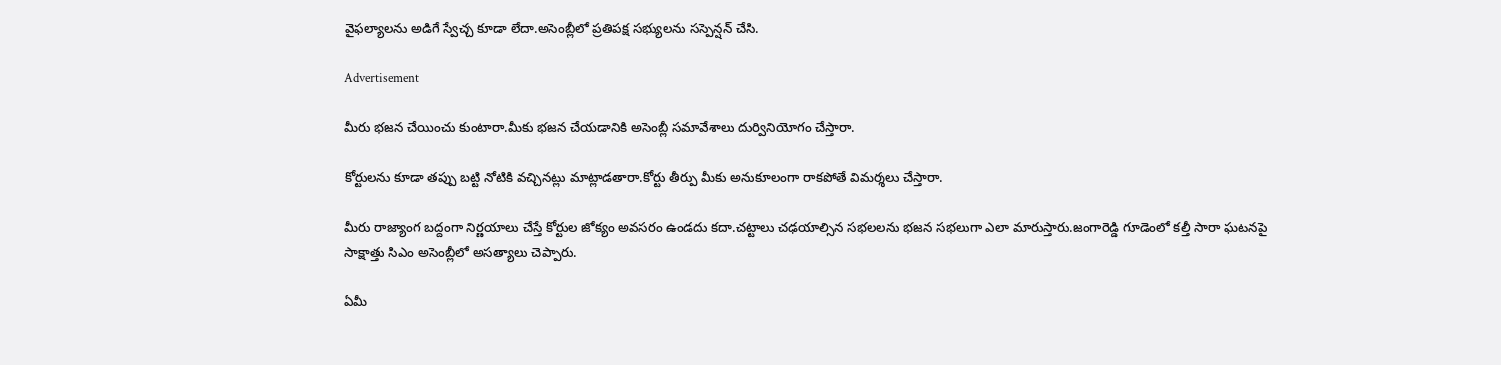వైఫల్యాలను అడిగే స్వేచ్చ కూడా లేదా.అసెంబ్లీలో ప్రతిపక్ష సభ్యులను సస్పెన్షన్ చేసి.

Advertisement

మీరు భజన‌ చేయించు కుంటారా.మీకు భజన చేయడానికి అసెంబ్లీ సమావేశాలు దుర్వినియోగం చేస్తారా.

కోర్టులను కూడా తప్పు బట్టి నోటికి వచ్చినట్లు మాట్లాడతారా.కోర్టు తీర్పు మీకు అనుకూలంగా రాకపోతే విమర్శలు చేస్తారా.

మీరు రాజ్యాంగ బద్దంగా నిర్ణయాలు చేస్తే కోర్టుల జోక్యం అవసరం ఉండదు కదా.చట్టాలు చఢయాల్సిన సభలలను భజన సభలుగా ఎలా మారుస్తారు.జంగారెడ్డి గూడెంలో కల్తీ సారా ఘటనపై సాక్షాత్తు సిఎం అసెంబ్లీలో అసత్యాలు చెప్పారు.

ఏమీ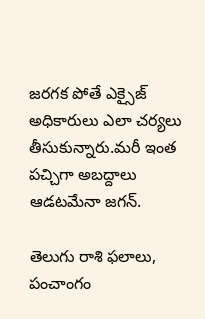జరగక పోతే ఎక్సైజ్ అధికారులు ఎలా చర్యలు తీసుకున్నారు.మరీ ఇంత పచ్చిగా అబద్దాలు ఆడటమేనా జగన్.

తెలుగు రాశి ఫలాలు, పంచాంగం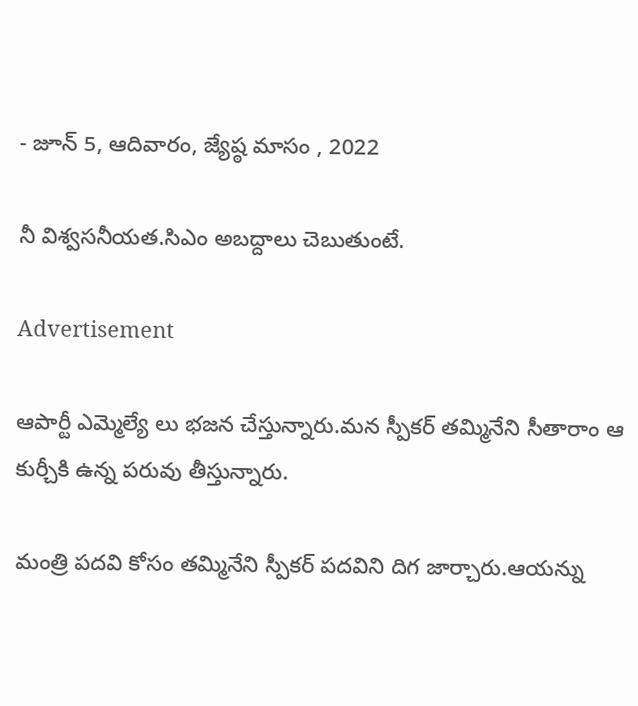- జూన్ 5, ఆదివారం, జ్యేష్ఠ మాసం , 2022

నీ విశ్వసనీయత.సిఎం అబద్దాలు చెబుతుంటే.

Advertisement

ఆపార్టీ ఎమ్మెల్యే లు భజన చేస్తున్నారు.మన స్పీకర్ తమ్మినేని సీతారాం ఆ కుర్చీకి ఉన్న పరువు తీస్తున్నారు.

మంత్రి పదవి కోసం తమ్మినేని స్పీకర్ పదవిని దిగ జార్చారు.ఆయన్ను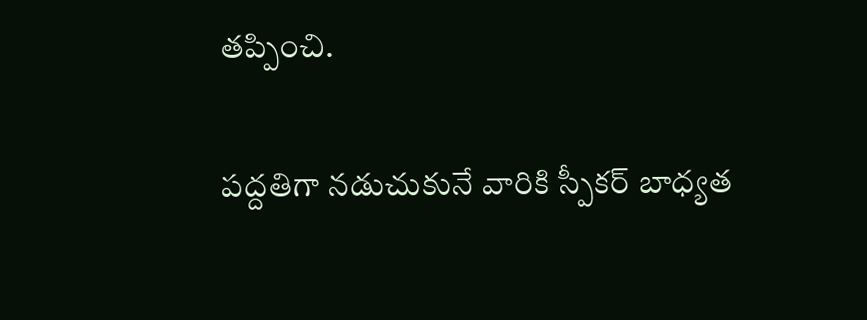తప్పించి.

పద్దతిగా నడుచుకునే వారికి స్పీకర్ బాధ్యత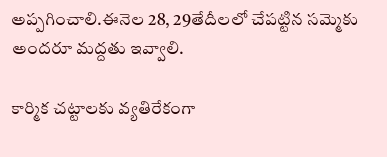అప్పగించాలి.ఈనెల 28, 29తేదీలలో చేపట్టిన సమ్మెకు అందరూ మద్దతు ఇవ్వాలి.

కార్మిక చట్టాలకు వ్యతిరేకంగా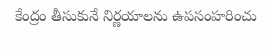కేంద్రం తీసుకునే నిర్ణయాలను ఉపసంహరించు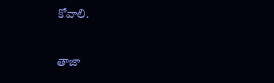కోవాలి.

తాజా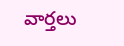వార్తలు